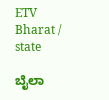ETV Bharat / state

ಬೈಲಾ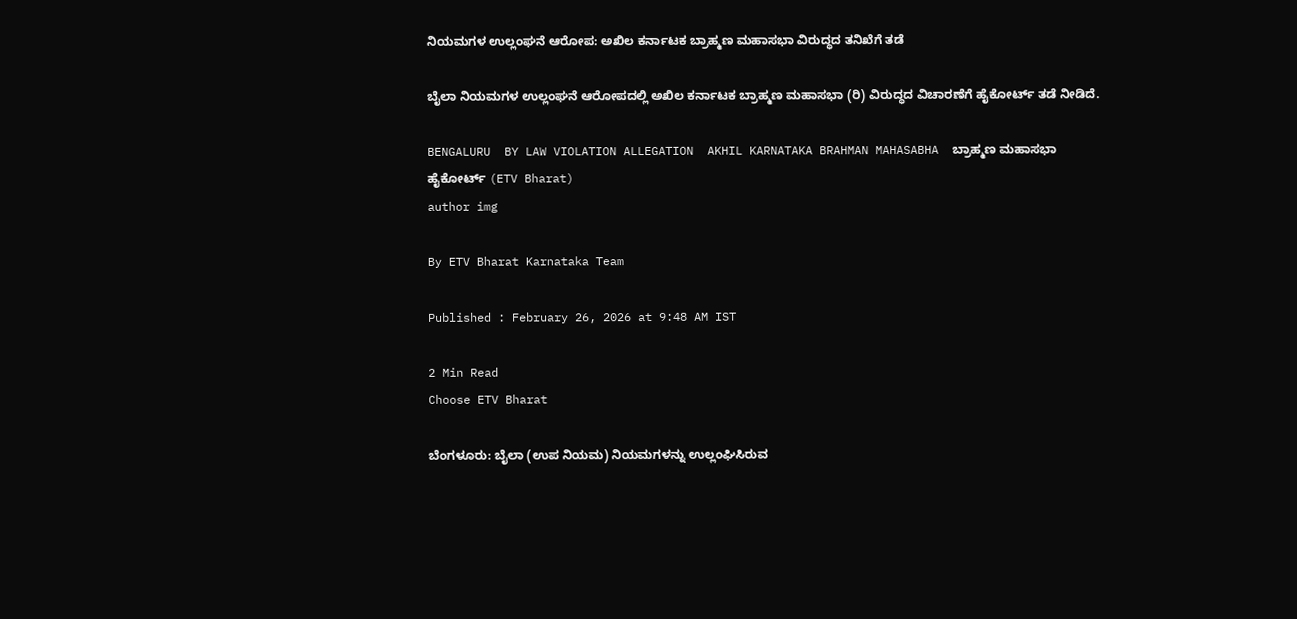ನಿಯಮಗಳ ಉಲ್ಲಂಘನೆ ಆರೋಪ: ಅಖಿಲ ಕರ್ನಾಟಕ ಬ್ರಾಹ್ಮಣ ಮಹಾಸಭಾ ವಿರುದ್ಧದ ತನಿಖೆಗೆ ತಡೆ

ಬೈಲಾ ನಿಯಮಗಳ ಉಲ್ಲಂಘನೆ ಆರೋಪದಲ್ಲಿ ಅಖಿಲ ಕರ್ನಾಟಕ ಬ್ರಾಹ್ಮಣ ಮಹಾಸಭಾ (ರಿ) ವಿರುದ್ಧದ ವಿಚಾರಣೆಗೆ ಹೈಕೋರ್ಟ್ ತಡೆ ನೀಡಿದೆ.

BENGALURU  BY LAW VIOLATION ALLEGATION  AKHIL KARNATAKA BRAHMAN MAHASABHA  ಬ್ರಾಹ್ಮಣ ಮಹಾಸಭಾ
ಹೈಕೋರ್ಟ್ (ETV Bharat)
author img

By ETV Bharat Karnataka Team

Published : February 26, 2026 at 9:48 AM IST

2 Min Read
Choose ETV Bharat

ಬೆಂಗಳೂರು: ಬೈಲಾ (ಉಪ ನಿಯಮ) ನಿಯಮಗಳನ್ನು ಉಲ್ಲಂಘಿಸಿರುವ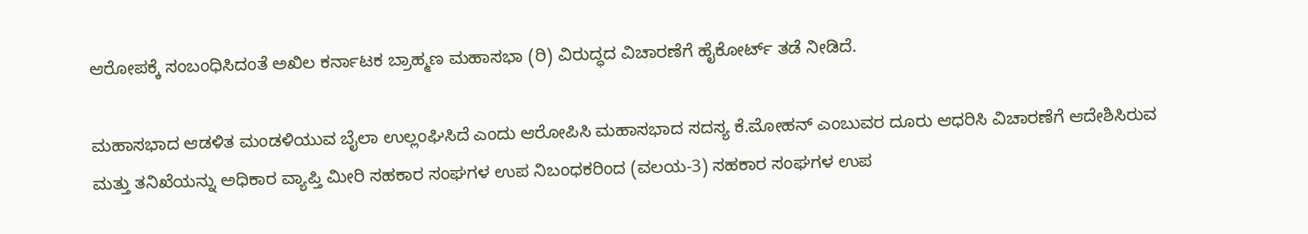ಆರೋಪಕ್ಕೆ ಸಂಬಂಧಿಸಿದಂತೆ ಅಖಿಲ ಕರ್ನಾಟಕ ಬ್ರಾಹ್ಮಣ ಮಹಾಸಭಾ (ರಿ) ವಿರುದ್ಧದ ವಿಚಾರಣೆಗೆ ಹೈಕೋರ್ಟ್ ತಡೆ ನೀಡಿದೆ.

ಮಹಾಸಭಾದ ಆಡಳಿತ ಮಂಡಳಿಯುವ ಬೈಲಾ ಉಲ್ಲಂಘಿಸಿದೆ ಎಂದು ಆರೋಪಿಸಿ ಮಹಾಸಭಾದ ಸದಸ್ಯ ಕೆ.ಮೋಹನ್ ಎಂಬುವರ ದೂರು ಆಧರಿಸಿ ವಿಚಾರಣೆಗೆ ಆದೇಶಿಸಿರುವ ಮತ್ತು ತನಿಖೆಯನ್ನು ಅಧಿಕಾರ ವ್ಯಾಪ್ತಿ ಮೀರಿ ಸಹಕಾರ ಸಂಘಗಳ ಉಪ ನಿಬಂಧಕರಿಂದ (ವಲಯ-3) ಸಹಕಾರ ಸಂಘಗಳ ಉಪ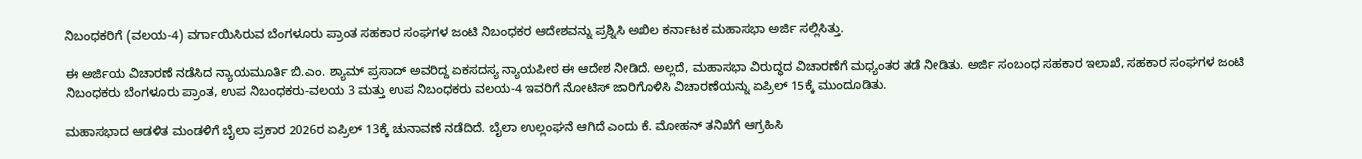ನಿಬಂಧಕರಿಗೆ (ವಲಯ-4) ವರ್ಗಾಯಿಸಿರುವ ಬೆಂಗಳೂರು ಪ್ರಾಂತ ಸಹಕಾರ ಸಂಘಗಳ ಜಂಟಿ ನಿಬಂಧಕರ ಆದೇಶವನ್ನು ಪ್ರಶ್ನಿಸಿ ಅಖಿಲ ಕರ್ನಾಟಕ ಮಹಾಸಭಾ ಅರ್ಜಿ ಸಲ್ಲಿಸಿತ್ತು.

ಈ ಅರ್ಜಿಯ ವಿಚಾರಣೆ ನಡೆಸಿದ ನ್ಯಾಯಮೂರ್ತಿ ಬಿ.ಎಂ. ಶ್ಯಾಮ್ ಪ್ರಸಾದ್ ಅವರಿದ್ದ ಏಕಸದಸ್ಯ ನ್ಯಾಯಪೀಠ ಈ ಆದೇಶ ನೀಡಿದೆ. ಅಲ್ಲದೆ, ಮಹಾಸಭಾ ವಿರುದ್ಧದ ವಿಚಾರಣೆಗೆ ಮಧ್ಯಂತರ ತಡೆ ನೀಡಿತು. ಅರ್ಜಿ ಸಂಬಂಧ ಸಹಕಾರ ಇಲಾಖೆ, ಸಹಕಾರ ಸಂಘಗಳ ಜಂಟಿ ನಿಬಂಧಕರು ಬೆಂಗಳೂರು ಪ್ರಾಂತ, ಉಪ ನಿಬಂಧಕರು-ವಲಯ 3 ಮತ್ತು ಉಪ ನಿಬಂಧಕರು ವಲಯ-4 ಇವರಿಗೆ ನೋಟಿಸ್ ಜಾರಿಗೊಳಿಸಿ ವಿಚಾರಣೆಯನ್ನು ಏಪ್ರಿಲ್ 15ಕ್ಕೆ ಮುಂದೂಡಿತು.

ಮಹಾಸಭಾದ ಆಡಳಿತ ಮಂಡಳಿಗೆ ಬೈಲಾ ಪ್ರಕಾರ 2026ರ ಏಪ್ರಿಲ್ 13ಕ್ಕೆ ಚುನಾವಣೆ ನಡೆದಿದೆ. ಬೈಲಾ ಉಲ್ಲಂಘನೆ ಆಗಿದೆ ಎಂದು ಕೆ. ಮೋಹನ್ ತನಿಖೆಗೆ ಆಗ್ರಹಿಸಿ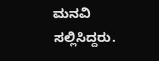ಮನವಿ ಸಲ್ಲಿಸಿದ್ದರು.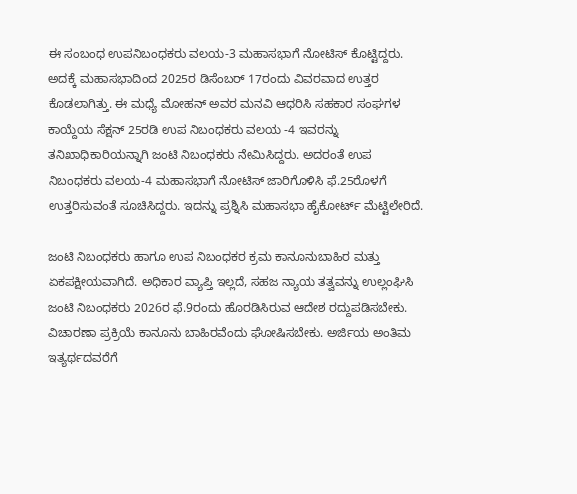ಈ ಸಂಬಂಧ ಉಪನಿಬಂಧಕರು ವಲಯ-3 ಮಹಾಸಭಾಗೆ ನೋಟಿಸ್ ಕೊಟ್ಟಿದ್ದರು. ಅದಕ್ಕೆ ಮಹಾಸಭಾದಿಂದ 2025ರ ಡಿಸೆಂಬರ್ 17ರಂದು ವಿವರವಾದ ಉತ್ತರ ಕೊಡಲಾಗಿತ್ತು. ಈ ಮಧ್ಯೆ ಮೋಹನ್ ಅವರ ಮನವಿ ಆಧರಿಸಿ ಸಹಕಾರ ಸಂಘಗಳ ಕಾಯ್ದೆಯ ಸೆಕ್ಷನ್ 25ರಡಿ ಉಪ ನಿಬಂಧಕರು ವಲಯ -4 ಇವರನ್ನು ತನಿಖಾಧಿಕಾರಿಯನ್ನಾಗಿ ಜಂಟಿ ನಿಬಂಧಕರು ನೇಮಿಸಿದ್ದರು. ಅದರಂತೆ ಉಪ ನಿಬಂಧಕರು ವಲಯ-4 ಮಹಾಸಭಾಗೆ ನೋಟಿಸ್ ಜಾರಿಗೊಳಿಸಿ ಫೆ.25ರೊಳಗೆ ಉತ್ತರಿಸುವಂತೆ ಸೂಚಿಸಿದ್ದರು. ಇದನ್ನು ಪ್ರಶ್ನಿಸಿ ಮಹಾಸಭಾ ಹೈಕೋರ್ಟ್ ಮೆಟ್ಟಿಲೇರಿದೆ.

ಜಂಟಿ ನಿಬಂಧಕರು ಹಾಗೂ ಉಪ ನಿಬಂಧಕರ ಕ್ರಮ ಕಾನೂನುಬಾಹಿರ ಮತ್ತು ಏಕಪಕ್ಷೀಯವಾಗಿದೆ. ಅಧಿಕಾರ ವ್ಯಾಪ್ತಿ ಇಲ್ಲದೆ, ಸಹಜ ನ್ಯಾಯ ತತ್ವವನ್ನು ಉಲ್ಲಂಘಿಸಿ ಜಂಟಿ ನಿಬಂಧಕರು 2026ರ ಫೆ.9ರಂದು ಹೊರಡಿಸಿರುವ ಆದೇಶ ರದ್ದುಪಡಿಸಬೇಕು. ವಿಚಾರಣಾ ಪ್ರಕ್ರಿಯೆ ಕಾನೂನು ಬಾಹಿರವೆಂದು ಘೋಷಿಸಬೇಕು. ಅರ್ಜಿಯ ಅಂತಿಮ ಇತ್ಯರ್ಥದವರೆಗೆ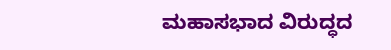ಮಹಾಸಭಾದ ವಿರುದ್ಧದ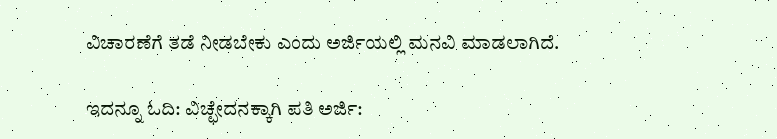ವಿಚಾರಣೆಗೆ ತಡೆ ನೀಡಬೇಕು ಎಂದು ಅರ್ಜಿಯಲ್ಲಿ ಮನವಿ ಮಾಡಲಾಗಿದೆ.

ಇದನ್ನೂ ಓದಿ: ವಿಚ್ಛೇದನಕ್ಕಾಗಿ ಪತಿ ಅರ್ಜಿ: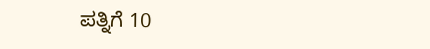ಪತ್ನಿಗೆ 10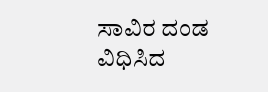ಸಾವಿರ ದಂಡ ವಿಧಿಸಿದ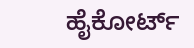ಹೈಕೋರ್ಟ್